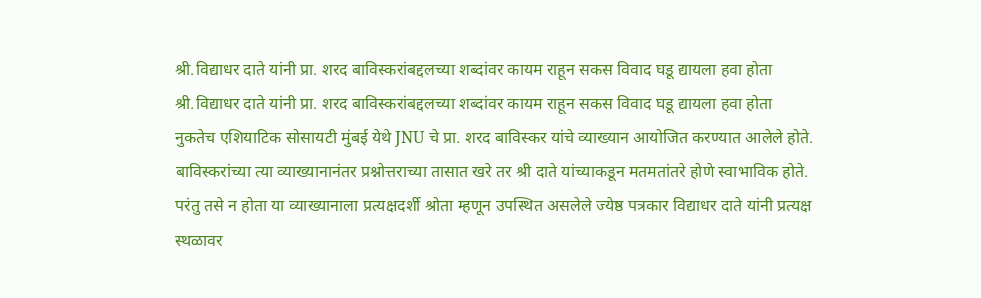श्री.विद्याधर दाते यांनी प्रा. शरद बाविस्करांबद्दलच्या शब्दांवर कायम राहून सकस विवाद घडू द्यायला हवा होता
श्री.विद्याधर दाते यांनी प्रा. शरद बाविस्करांबद्दलच्या शब्दांवर कायम राहून सकस विवाद घडू द्यायला हवा होता
नुकतेच एशियाटिक सोसायटी मुंबई येथे JNU चे प्रा. शरद बाविस्कर यांचे व्याख्यान आयोजित करण्यात आलेले होते. बाविस्करांच्या त्या व्याख्यानानंतर प्रश्नोत्तराच्या तासात खरे तर श्री दाते यांच्याकडून मतमतांतरे होणे स्वाभाविक होते. परंतु तसे न होता या व्याख्यानाला प्रत्यक्षदर्शी श्रोता म्हणून उपस्थित असलेले ज्येष्ठ पत्रकार विद्याधर दाते यांनी प्रत्यक्ष स्थळावर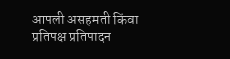आपली असहमती किंवा प्रतिपक्ष प्रतिपादन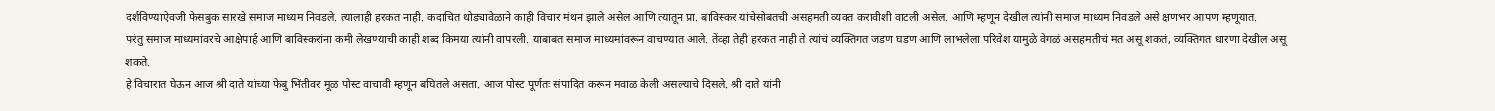दर्शविण्याऐवजी फेसबुक सारखे समाज माध्यम निवडले. त्यालाही हरकत नाही. कदाचित थोड्यावेळाने काही विचार मंथन झाले असेल आणि त्यातून प्रा. बाविस्कर यांचेसोबतची असहमती व्यक्त करावीशी वाटली असेल. आणि म्हणून देखील त्यांनी समाज माध्यम निवडले असे क्षणभर आपण म्हणूयात.
परंतु समाज माध्यमांवरचे आक्षेपार्ह आणि बाविस्करांना कमी लेखण्याची काही शब्द किमया त्यांनी वापरली. याबाबत समाज माध्यमांवरून वाचण्यात आले. तेंव्हा तेही हरकत नाही ते त्यांचं व्यक्तिगत जडण घडण आणि लाभलेला परिवेश यामुळे वेगळं असहमतीचं मत असू शकतं, व्यक्तिगत धारणा देखील असू शकते.
हे विचारात घेऊन आज श्री दाते यांच्या फेबु भिंतीवर मूळ पोस्ट वाचावी म्हणून बघितले असता. आज पोस्ट पूर्णतः संपादित करून मवाळ केली असल्याचे दिसले. श्री दाते यांनी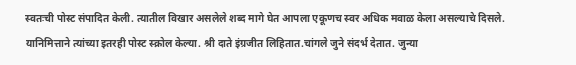स्वतःची पोस्ट संपादित केली. त्यातील विखार असलेले शब्द मागे घेत आपला एकूणच स्वर अधिक मवाळ केला असल्याचे दिसले. यानिमित्ताने त्यांच्या इतरही पोस्ट स्क्रोल केल्या. श्री दाते इंग्रजीत लिहितात.चांगले जुने संदर्भ देतात. जुन्या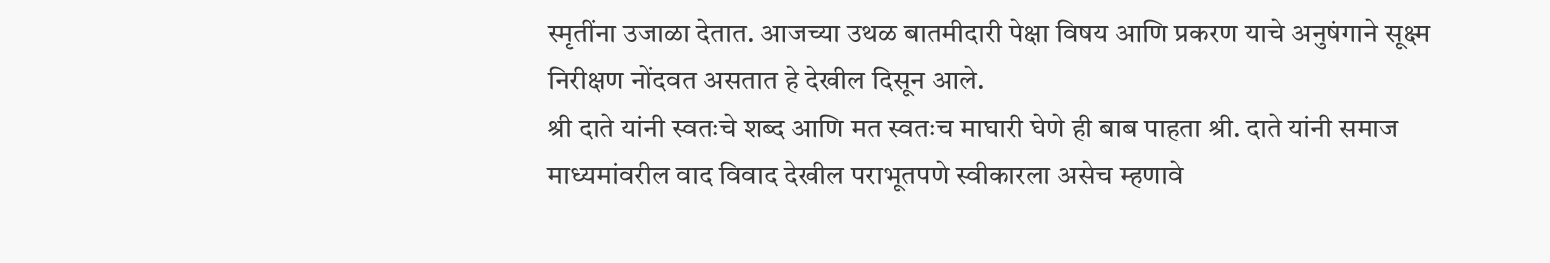स्मृतींना उजाळा देतात. आजच्या उथळ बातमीदारी पेक्षा विषय आणि प्रकरण याचे अनुषंगाने सूक्ष्म निरीक्षण नोंदवत असतात हे देखील दिसून आले.
श्री दाते यांनी स्वतःचे शब्द आणि मत स्वतःच माघारी घेणे ही बाब पाहता श्री. दाते यांनी समाज माध्यमांवरील वाद विवाद देखील पराभूतपणे स्वीकारला असेच म्हणावे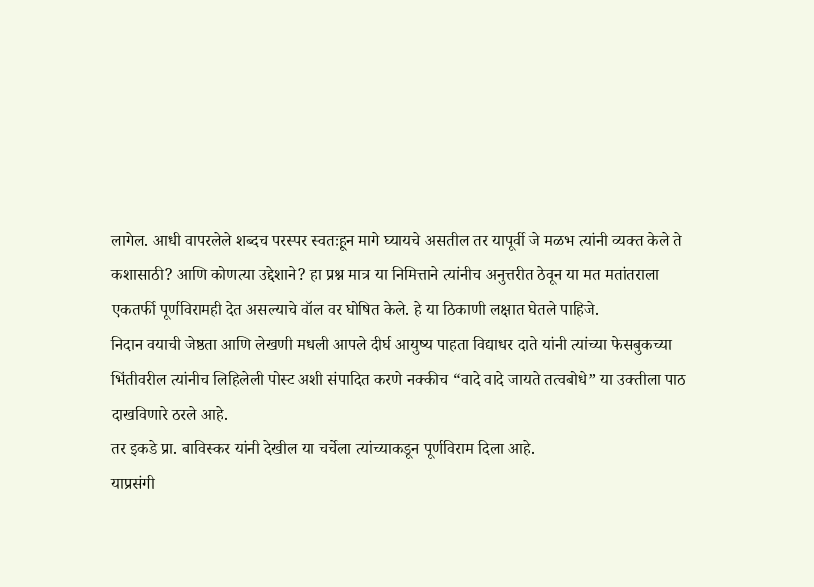लागेल. आधी वापरलेले शब्दच परस्पर स्वतःहून मागे घ्यायचे असतील तर यापूर्वी जे मळभ त्यांनी व्यक्त केले ते कशासाठी? आणि कोणत्या उद्देशाने? हा प्रश्न मात्र या निमित्ताने त्यांनीच अनुत्तरीत ठेवून या मत मतांतराला एकतर्फी पूर्णविरामही देत असल्याचे वॉल वर घोषित केले. हे या ठिकाणी लक्षात घेतले पाहिजे.
निदान वयाची जेष्ठता आणि लेखणी मधली आपले दीर्घ आयुष्य पाहता विद्याधर दाते यांनी त्यांच्या फेसबुकच्या भिंतीवरील त्यांनीच लिहिलेली पोस्ट अशी संपादित करणे नक्कीच “वादे वादे जायते तत्वबोधे” या उक्तीला पाठ दाखविणारे ठरले आहे.
तर इकडे प्रा. बाविस्कर यांनी देखील या चर्चेला त्यांच्याकडून पूर्णविराम दिला आहे.
याप्रसंगी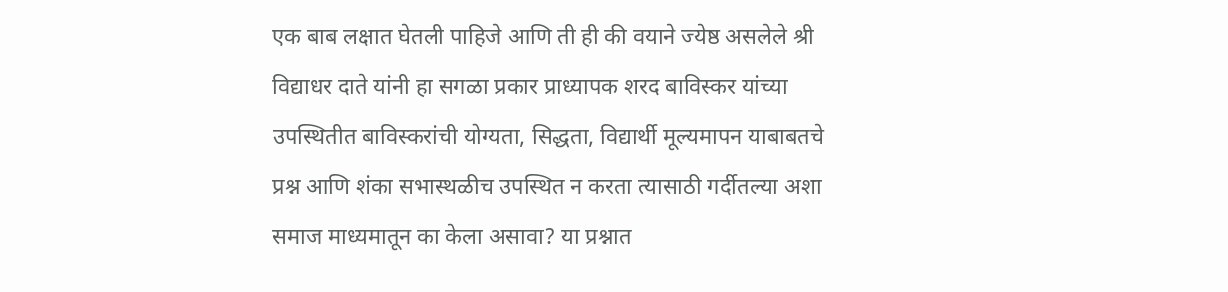एक बाब लक्षात घेतली पाहिजे आणि ती ही की वयाने ज्येष्ठ असलेले श्री विद्याधर दाते यांनी हा सगळा प्रकार प्राध्यापक शरद बाविस्कर यांच्या उपस्थितीत बाविस्करांची योग्यता, सिद्धता, विद्यार्थी मूल्यमापन याबाबतचे प्रश्न आणि शंका सभास्थळीच उपस्थित न करता त्यासाठी गर्दीतल्या अशा समाज माध्यमातून का केला असावा? या प्रश्नात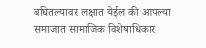बघितल्यावर लक्षात येईल की आपल्या समाजात सामाजिक विशेषाधिकार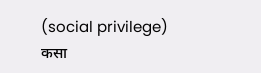(social privilege) कसा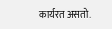कार्यरत असतो.